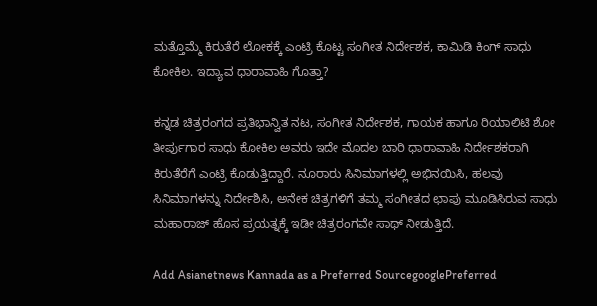ಮತ್ತೊಮ್ಮೆ ಕಿರುತೆರೆ ಲೋಕಕ್ಕೆ ಎಂಟ್ರಿ ಕೊಟ್ಟ ಸಂಗೀತ ನಿರ್ದೇಶಕ, ಕಾಮಿಡಿ ಕಿಂಗ್ ಸಾಧು ಕೋಕಿಲ. ಇದ್ಯಾವ ಧಾರಾವಾಹಿ ಗೊತ್ತಾ?

ಕನ್ನಡ ಚಿತ್ರರಂಗದ ಪ್ರತಿಭಾನ್ವಿತ ನಟ, ಸಂಗೀತ ನಿರ್ದೇಶಕ, ಗಾಯಕ ಹಾಗೂ ರಿಯಾಲಿಟಿ ಶೋ ತೀರ್ಪುಗಾರ ಸಾಧು ಕೋಕಿಲ ಅವರು ಇದೇ ಮೊದಲ ಬಾರಿ ಧಾರಾವಾಹಿ ನಿರ್ದೇಶಕರಾಗಿ ಕಿರುತೆರೆಗೆ ಎಂಟ್ರಿ ಕೊಡುತ್ತಿದ್ದಾರೆ. ನೂರಾರು ಸಿನಿಮಾಗಳಲ್ಲಿ ಅಭಿನಯಿಸಿ, ಹಲವು ಸಿನಿಮಾಗಳನ್ನು ನಿರ್ದೇಶಿಸಿ, ಅನೇಕ ಚಿತ್ರಗಳಿಗೆ ತಮ್ಮ ಸಂಗೀತದ ಛಾಪು ಮೂಡಿಸಿರುವ ಸಾಧು ಮಹಾರಾಜ್ ಹೊಸ ಪ್ರಯತ್ನಕ್ಕೆ ಇಡೀ ಚಿತ್ರರಂಗವೇ ಸಾಥ್ ನೀಡುತ್ತಿದೆ.

Add Asianetnews Kannada as a Preferred SourcegooglePreferred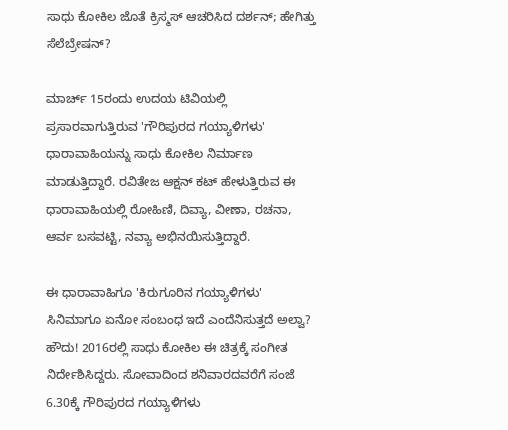ಸಾಧು ಕೋಕಿಲ ಜೊತೆ ಕ್ರಿಸ್ಮಸ್‌ ಆಚರಿಸಿದ ದರ್ಶನ್; ಹೇಗಿತ್ತು ಸೆಲೆಬ್ರೇಷನ್?

ಮಾರ್ಚ್ 15ರಂದು ಉದಯ ಟಿವಿಯಲ್ಲಿ ಪ್ರಸಾರವಾಗುತ್ತಿರುವ 'ಗೌರಿಪುರದ ಗಯ್ಯಾಳಿಗಳು' ಧಾರಾವಾಹಿಯನ್ನು ಸಾಧು ಕೋಕಿಲ ನಿರ್ಮಾಣ ಮಾಡುತ್ತಿದ್ದಾರೆ. ರವಿತೇಜ ಆಕ್ಷನ್ ಕಟ್ ಹೇಳುತ್ತಿರುವ ಈ ಧಾರಾವಾಹಿಯಲ್ಲಿ ರೋಹಿಣಿ, ದಿವ್ಯಾ, ವೀಣಾ, ರಚನಾ, ಆರ್ವ ಬಸವಟ್ಟಿ, ನವ್ಯಾ ಅಭಿನಯಿಸುತ್ತಿದ್ದಾರೆ.

ಈ ಧಾರಾವಾಹಿಗೂ 'ಕಿರುಗೂರಿನ ಗಯ್ಯಾಳಿಗಳು' ಸಿನಿಮಾಗೂ ಏನೋ ಸಂಬಂಧ ಇದೆ ಎಂದೆನಿಸುತ್ತದೆ ಅಲ್ವಾ? ಹೌದು! 2016ರಲ್ಲಿ ಸಾಧು ಕೋಕಿಲ ಈ ಚಿತ್ರಕ್ಕೆ ಸಂಗೀತ ನಿರ್ದೇಶಿಸಿದ್ದರು. ಸೋವಾದಿಂದ ಶನಿವಾರದವರೆಗೆ ಸಂಜೆ 6.30ಕ್ಕೆ ಗೌರಿಪುರದ ಗಯ್ಯಾಳಿಗಳು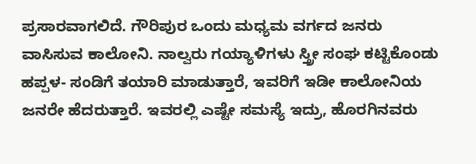ಪ್ರಸಾರವಾಗಲಿದೆ. ಗೌರಿಪುರ ಒಂದು ಮಧ್ಯಮ ವರ್ಗದ ಜನರು ವಾಸಿಸುವ ಕಾಲೋನಿ. ನಾಲ್ವರು ಗಯ್ಯಾಳಿಗಳು ಸ್ತ್ರೀ ಸಂಘ ಕಟ್ಟಿಕೊಂಡು ಹಪ್ಪಳ- ಸಂಡಿಗೆ ತಯಾರಿ ಮಾಡುತ್ತಾರೆ, ಇವರಿಗೆ ಇಡೀ ಕಾಲೋನಿಯ ಜನರೇ ಹೆದರುತ್ತಾರೆ. ಇವರಲ್ಲಿ ಎಷ್ಟೇ ಸಮಸ್ಯೆ ಇದ್ರು, ಹೊರಗಿನವರು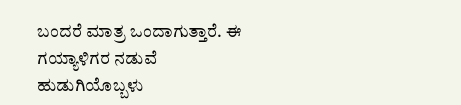ಬಂದರೆ ಮಾತ್ರ ಒಂದಾಗುತ್ತಾರೆ. ಈ ಗಯ್ಯಾಳಿಗರ ನಡುವೆ ಹುಡುಗಿಯೊಬ್ಬಳು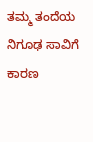ತಮ್ಮ ತಂದೆಯ ನಿಗೂಢ ಸಾವಿಗೆ ಕಾರಣ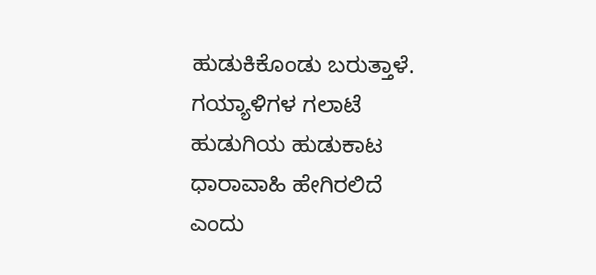ಹುಡುಕಿಕೊಂಡು ಬರುತ್ತಾಳೆ. ಗಯ್ಯಾಳಿಗಳ ಗಲಾಟೆ ಹುಡುಗಿಯ ಹುಡುಕಾಟ ಧಾರಾವಾಹಿ ಹೇಗಿರಲಿದೆ ಎಂದು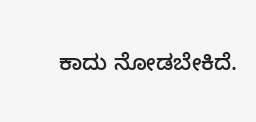ಕಾದು ನೋಡಬೇಕಿದೆ.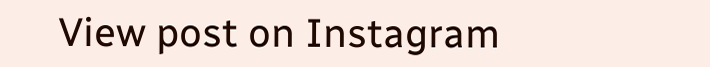View post on Instagram